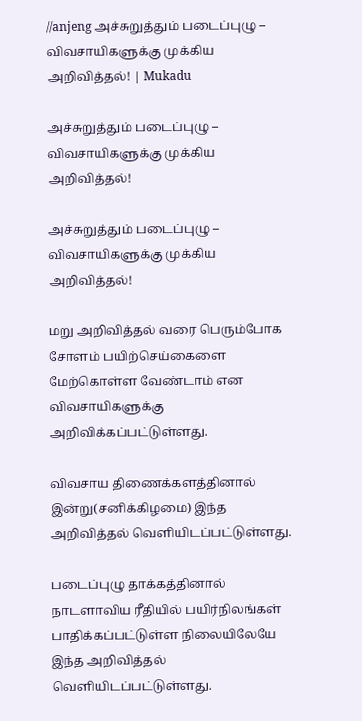//anjeng அச்சுறுத்தும் படைப்புழு – விவசாயிகளுக்கு முக்கிய அறிவித்தல்! | Mukadu

அச்சுறுத்தும் படைப்புழு – விவசாயிகளுக்கு முக்கிய அறிவித்தல்!

அச்சுறுத்தும் படைப்புழு – விவசாயிகளுக்கு முக்கிய அறிவித்தல்!

மறு அறிவித்தல் வரை பெரும்போக சோளம் பயிற்செய்கைளை மேற்கொள்ள வேண்டாம் என விவசாயிகளுக்கு அறிவிக்கப்பட்டுள்ளது.

விவசாய திணைக்களத்தினால் இன்று(சனிக்கிழமை) இந்த அறிவித்தல் வெளியிடப்பட்டுள்ளது.

படைப்புழு தாக்கத்தினால் நாடளாவிய ரீதியில் பயிர்நிலங்கள் பாதிக்கப்பட்டுள்ள நிலையிலேயே இந்த அறிவித்தல் வெளியிடப்பட்டுள்ளது.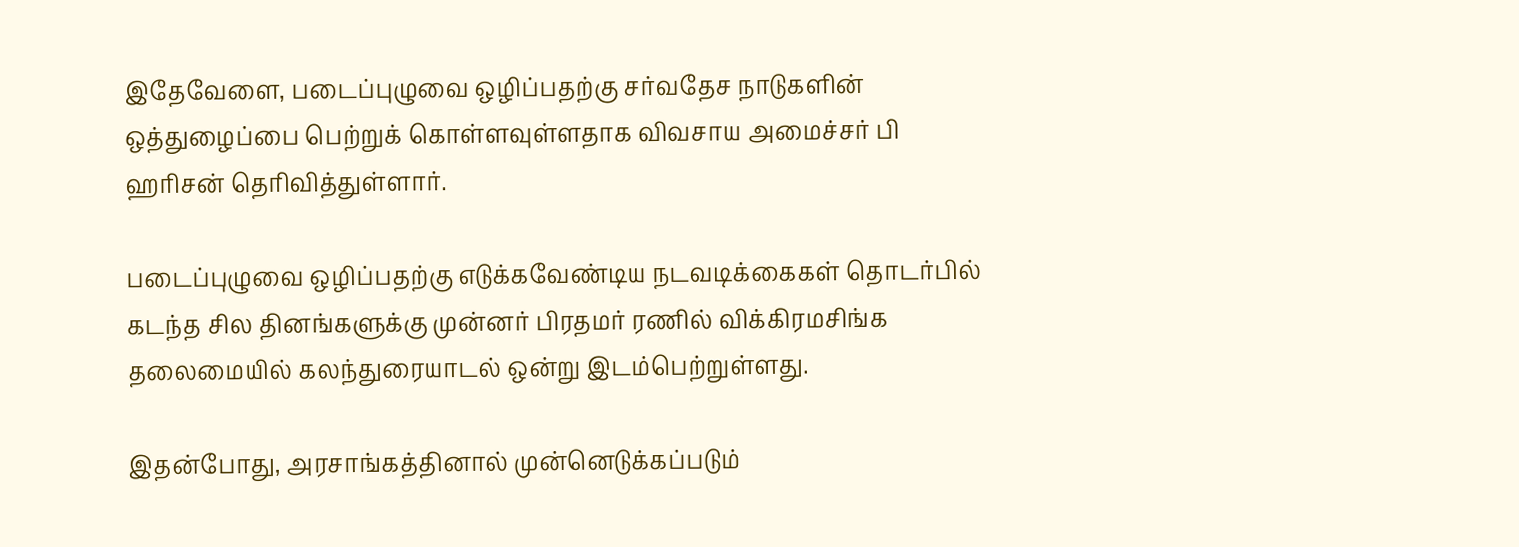இதேவேளை, படைப்புழுவை ஒழிப்பதற்கு சர்வதேச நாடுகளின் ஒத்துழைப்பை பெற்றுக் கொள்ளவுள்ளதாக விவசாய அமைச்சர் பி ஹரிசன் தெரிவித்துள்ளார்.

படைப்புழுவை ஒழிப்பதற்கு எடுக்கவேண்டிய நடவடிக்கைகள் தொடர்பில் கடந்த சில தினங்களுக்கு முன்னர் பிரதமர் ரணில் விக்கிரமசிங்க தலைமையில் கலந்துரையாடல் ஒன்று இடம்பெற்றுள்ளது.

இதன்போது, அரசாங்கத்தினால் முன்னெடுக்கப்படும்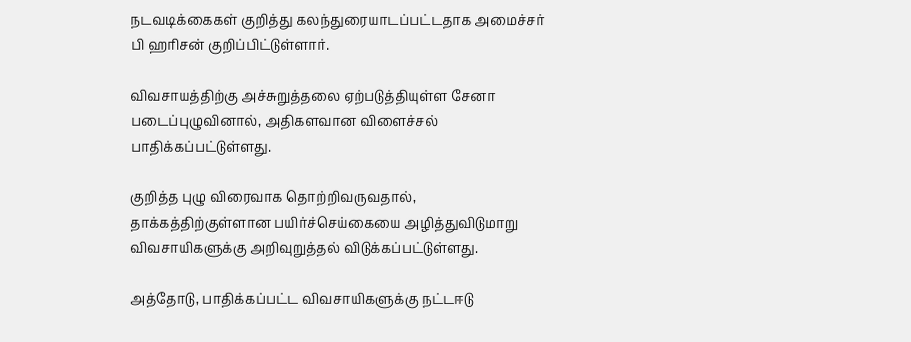நடவடிக்கைகள் குறித்து கலந்துரையாடப்பட்டதாக அமைச்சர் பி ஹரிசன் குறிப்பிட்டுள்ளார்.

விவசாயத்திற்கு அச்சுறுத்தலை ஏற்படுத்தியுள்ள சேனா படைப்புழுவினால், அதிகளவான விளைச்சல் பாதிக்கப்பட்டுள்ளது.

குறித்த புழு விரைவாக தொற்றிவருவதால், தாக்கத்திற்குள்ளான பயிர்ச்செய்கையை அழித்துவிடுமாறு விவசாயிகளுக்கு அறிவுறுத்தல் விடுக்கப்பட்டுள்ளது.

அத்தோடு, பாதிக்கப்பட்ட விவசாயிகளுக்கு நட்டஈடு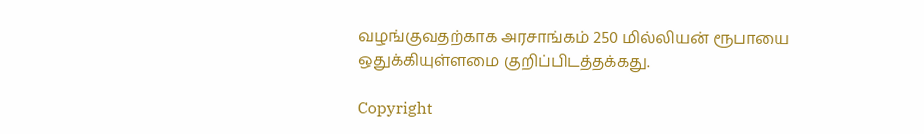வழங்குவதற்காக அரசாங்கம் 250 மில்லியன் ரூபாயை ஒதுக்கியுள்ளமை குறிப்பிடத்தக்கது.

Copyright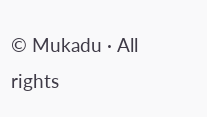© Mukadu · All rights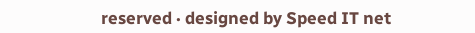reserved · designed by Speed IT net